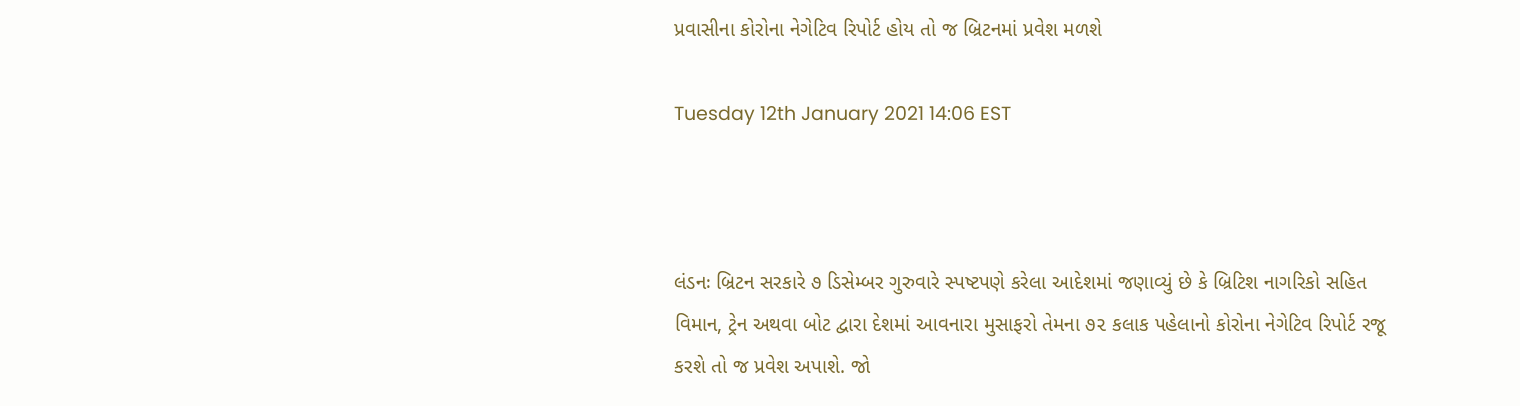પ્રવાસીના કોરોના નેગેટિવ રિપોર્ટ હોય તો જ બ્રિટનમાં પ્રવેશ મળશે

Tuesday 12th January 2021 14:06 EST



લંડનઃ બ્રિટન સરકારે ૭ ડિસેમ્બર ગુરુવારે સ્પષ્ટપણે કરેલા આદેશમાં જણાવ્યું છે કે બ્રિટિશ નાગરિકો સહિત વિમાન, ટ્રેન અથવા બોટ દ્વારા દેશમાં આવનારા મુસાફરો તેમના ૭૨ કલાક પહેલાનો કોરોના નેગેટિવ રિપોર્ટ રજૂ કરશે તો જ પ્રવેશ અપાશે. જો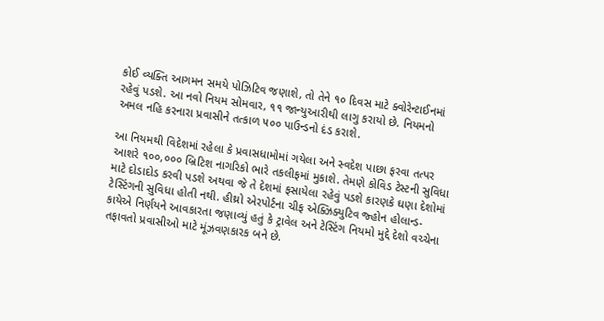કોઈ વ્યક્તિ આગમન સમયે પોઝિટિવ જણાશે, તો તેને ૧૦ દિવસ માટે ક્વોરેન્ટાઈનમાં રહેવું પડશે. આ નવો નિયમ સોમવાર, ૧૧ જાન્યુઆરીથી લાગુ કરાયો છે. નિયમનો અમલ નહિ કરનારા પ્રવાસીને તત્કાળ ૫૦૦ પાઉન્ડનો દંડ કરાશે.

આ નિયમથી વિદેશમાં રહેલા કે પ્રવાસધામોમાં ગયેલા અને સ્વદેશ પાછા ફરવા તત્પર આશરે ૧૦૦,૦૦૦ બ્રિટિશ નાગરિકો ભારે તકલીફમાં મુકાશે. તેમણે કોવિડ ટેસ્ટની સુવિધા માટે દોડાદોડ કરવી પડશે અથવા જે તે દેશમાં ફસાયેલા રહેવું પડશે કારણકે ઘણા દેશોમાં ટેસ્ટિંગની સુવિધા હોતી નથી. હીથ્રો એરપોર્ટના ચીફ એક્ઝિક્યુટિવ જ્હોન હોલાન્ડ-કાયેએ નિર્ણયને આવકારતા જણાવ્યું હતું કે ટ્રાવેલ અને ટેસ્ટિંગ નિયમો મુદ્દે દેશો વચ્ચેના તફાવતો પ્રવાસીઓ માટે મૂંઝવણકારક બને છે.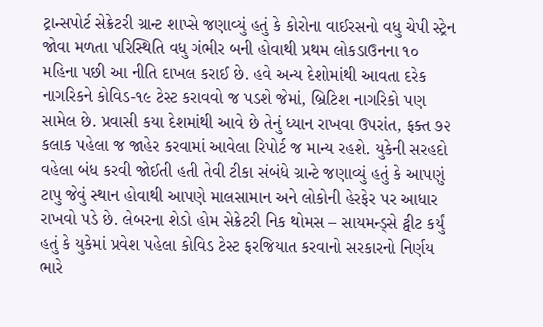ટ્રાન્સપોર્ટ સેક્રેટરી ગ્રાન્ટ શાપ્સે જણાવ્યું હતું કે કોરોના વાઈરસનો વધુ ચેપી સ્ટ્રેન જોવા મળતા પરિસ્થિતિ વધુ ગંભીર બની હોવાથી પ્રથમ લોકડાઉનના ૧૦ મહિના પછી આ નીતિ દાખલ કરાઈ છે. હવે અન્ય દેશોમાંથી આવતા દરેક નાગરિકને કોવિડ-૧૯ ટેસ્ટ કરાવવો જ પડશે જેમાં, બ્રિટિશ નાગરિકો પણ સામેલ છે. પ્રવાસી કયા દેશમાંથી આવે છે તેનું ધ્યાન રાખવા ઉપરાંત, ફક્ત ૭૨ કલાક પહેલા જ જાહેર કરવામાં આવેલા રિપોર્ટ જ માન્ય રહશે. યુકેની સરહદો વહેલા બંધ કરવી જોઈતી હતી તેવી ટીકા સંબંધે ગ્રાન્ટે જણાવ્યું હતું કે આપણું ટાપુ જેવું સ્થાન હોવાથી આપણે માલસામાન અને લોકોની હેરફેર પર આધાર રાખવો પડે છે. લેબરના શેડો હોમ સેક્રેટરી નિક થોમસ – સાયમન્ડ્સે ટ્વીટ કર્યું હતું કે યુકેમાં પ્રવેશ પહેલા કોવિડ ટેસ્ટ ફરજિયાત કરવાનો સરકારનો નિર્ણય ભારે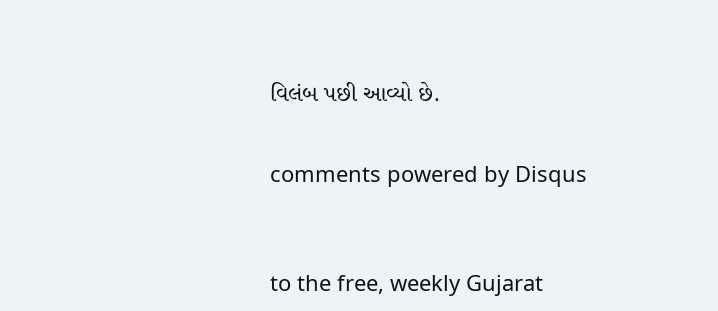વિલંબ પછી આવ્યો છે.


comments powered by Disqus



to the free, weekly Gujarat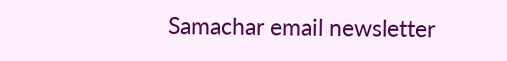Samachar email newsletter